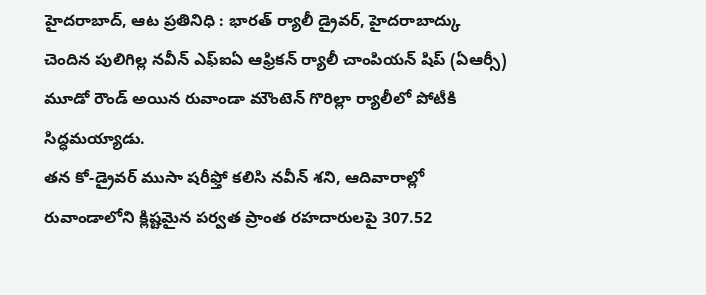హైదరాబాద్, ఆట ప్రతినిధి : భారత్ ర్యాలీ డ్రైవర్, హైదరాబాద్కు చెందిన పులిగిల్ల నవీన్ ఎఫ్ఐఏ ఆఫ్రికన్ ర్యాలీ చాంపియన్ షిప్ (ఏఆర్సీ) మూడో రౌండ్ అయిన రువాండా మౌంటెన్ గొరిల్లా ర్యాలీలో పోటీకి సిద్ధమయ్యాడు.
తన కో-డ్రైవర్ ముసా షరీఫ్తో కలిసి నవీన్ శని, ఆదివారాల్లో రువాండాలోని క్లిష్టమైన పర్వత ప్రాంత రహదారులపై 307.52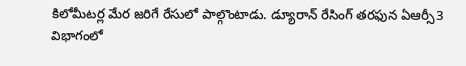కిలోమీటర్ల మేర జరిగే రేసులో పాల్గొంటాడు. డ్యూరాన్ రేసింగ్ తరఫున ఏఆర్సీ3 విభాగంలో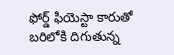ఫోర్డ్ ఫియెస్టా కారుతో బరిలోకి దిగుతున్న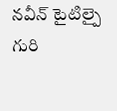నవీన్ టైటిల్పై గురి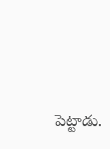పెట్టాడు.